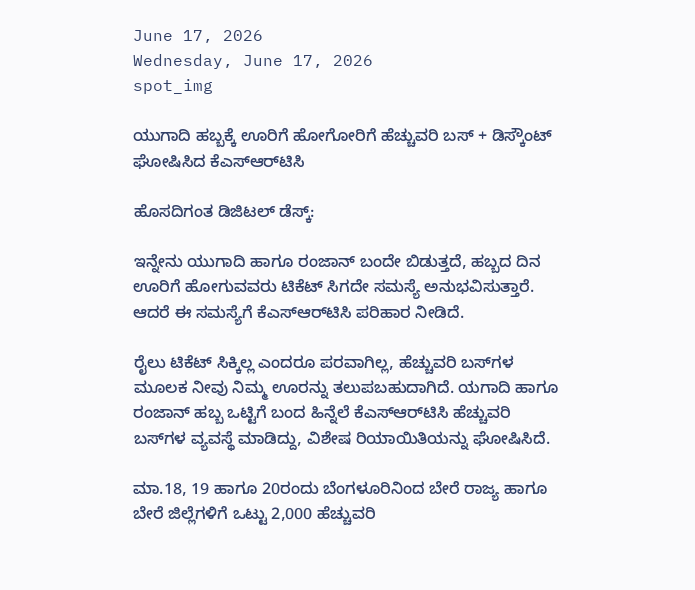June 17, 2026
Wednesday, June 17, 2026
spot_img

ಯುಗಾದಿ ಹಬ್ಬಕ್ಕೆ ಊರಿಗೆ ಹೋಗೋರಿಗೆ ಹೆಚ್ಚುವರಿ ಬಸ್‌ + ಡಿಸ್ಕೌಂಟ್‌ ಘೋಷಿಸಿದ ಕೆಎಸ್‌ಆರ್‌ಟಿಸಿ

ಹೊಸದಿಗಂತ ಡಿಜಿಟಲ್‌ ಡೆಸ್ಕ್‌:

ಇನ್ನೇನು ಯುಗಾದಿ ಹಾಗೂ ರಂಜಾನ್‌ ಬಂದೇ ಬಿಡುತ್ತದೆ, ಹಬ್ಬದ ದಿನ ಊರಿಗೆ ಹೋಗುವವರು ಟಿಕೆಟ್‌ ಸಿಗದೇ ಸಮಸ್ಯೆ ಅನುಭವಿಸುತ್ತಾರೆ. ಆದರೆ ಈ ಸಮಸ್ಯೆಗೆ ಕೆಎಸ್‌ಆರ್‌ಟಿಸಿ ಪರಿಹಾರ ನೀಡಿದೆ.

ರೈಲು ಟಿಕೆಟ್‌ ಸಿಕ್ಕಿಲ್ಲ ಎಂದರೂ ಪರವಾಗಿಲ್ಲ, ಹೆಚ್ಚುವರಿ ಬಸ್‌ಗಳ ಮೂಲಕ ನೀವು ನಿಮ್ಮ ಊರನ್ನು ತಲುಪಬಹುದಾಗಿದೆ. ಯಗಾದಿ ಹಾಗೂ ರಂಜಾನ್ ಹಬ್ಬ ಒಟ್ಟಿಗೆ ಬಂದ ಹಿನ್ನೆಲೆ ಕೆಎಸ್‌ಆರ್‌ಟಿಸಿ ಹೆಚ್ಚುವರಿ ಬಸ್‌ಗಳ ವ್ಯವಸ್ಥೆ ಮಾಡಿದ್ದು, ವಿಶೇಷ ರಿಯಾಯಿತಿಯನ್ನು ಘೋಷಿಸಿದೆ.

ಮಾ.18, 19 ಹಾಗೂ 20ರಂದು ಬೆಂಗಳೂರಿನಿಂದ ಬೇರೆ ರಾಜ್ಯ ಹಾಗೂ ಬೇರೆ ಜಿಲ್ಲೆಗಳಿಗೆ ಒಟ್ಟು 2,000 ಹೆಚ್ಚುವರಿ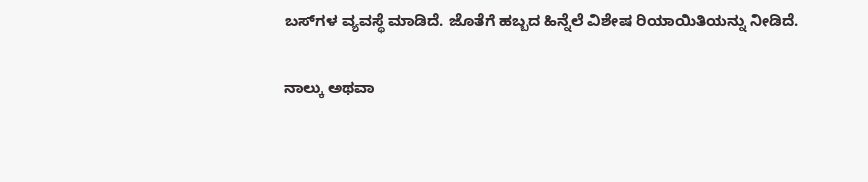ಬಸ್‌ಗಳ ವ್ಯವಸ್ಥೆ ಮಾಡಿದೆ. ಜೊತೆಗೆ ಹಬ್ಬದ ಹಿನ್ನೆಲೆ ವಿಶೇಷ ರಿಯಾಯಿತಿಯನ್ನು ನೀಡಿದೆ.

ನಾಲ್ಕು ಅಥವಾ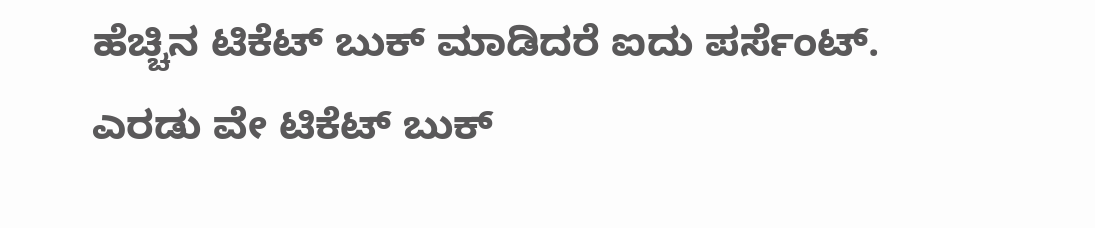ಹೆಚ್ಚಿನ ಟಿಕೆಟ್‌ ಬುಕ್‌ ಮಾಡಿದರೆ ಐದು ಪರ್ಸೆಂಟ್‌. ಎರಡು ವೇ ಟಿಕೆಟ್‌ ಬುಕ್‌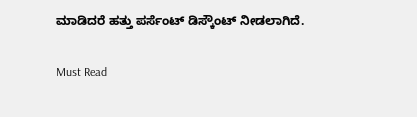ಮಾಡಿದರೆ ಹತ್ತು ಪರ್ಸೆಂಟ್‌ ಡಿಸ್ಕೌಂಟ್‌ ನೀಡಲಾಗಿದೆ.

Must Read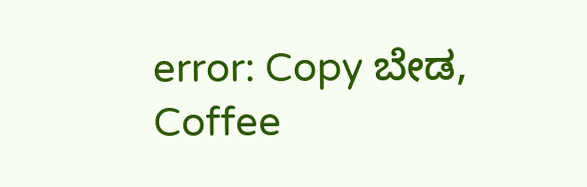error: Copy ಬೇಡ, Coffee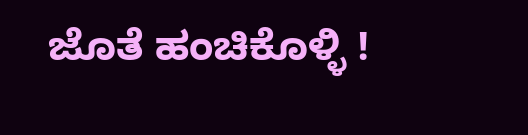ಜೊತೆ ಹಂಚಿಕೊಳ್ಳಿ !